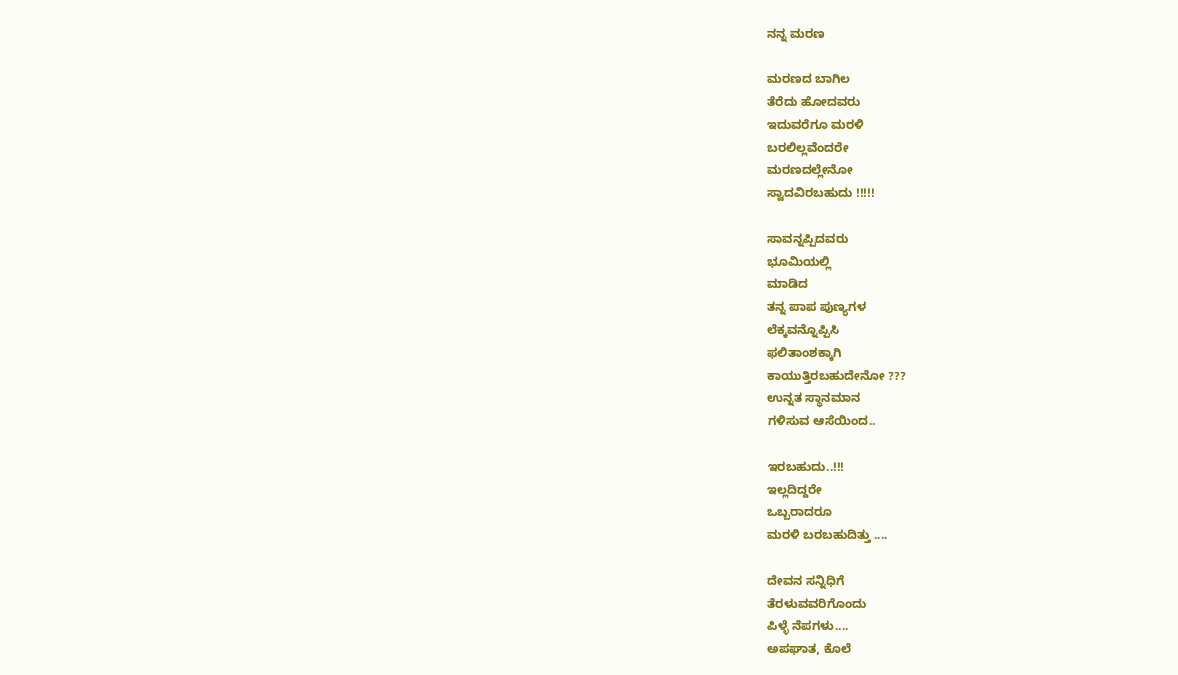ನನ್ನ ಮರಣ

ಮರಣದ ಬಾಗಿಲ
ತೆರೆದು ಹೋದವರು
ಇದುವರೆಗೂ ಮರಳಿ
ಬರಲಿಲ್ಲವೆಂದರೇ
ಮರಣದಲ್ಲೇನೋ
ಸ್ವಾದವಿರಬಹುದು !!!!!

ಸಾವನ್ನಪ್ಪಿದವರು
ಭೂಮಿಯಲ್ಲಿ
ಮಾಡಿದ
ತನ್ನ ಪಾಪ ಪುಣ್ಯಗಳ
ಲೆಕ್ಕವನ್ನೊಪ್ಪಿಸಿ
ಫಲಿತಾಂಶಕ್ಕಾಗಿ
ಕಾಯುತ್ತಿರಬಹುದೇನೋ ???
ಉನ್ನತ ಸ್ಥಾನಮಾನ
ಗಳಿಸುವ ಆಸೆಯಿಂದ..

ಇರಬಹುದು..!!!
ಇಲ್ಲದಿದ್ದರೇ
ಒಬ್ಬರಾದರೂ
ಮರಳಿ ಬರಬಹುದಿತ್ತು ....

ದೇವನ ಸನ್ನಿಧಿಗೆ
ತೆರಳುವವರಿಗೊಂದು
ಪಿಳ್ಳೆ ನೆಪಗಳು....
ಅಪಘಾತ, ಕೊಲೆ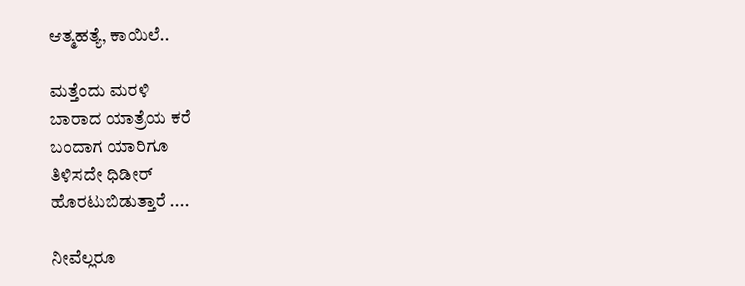ಆತ್ಮಹತ್ಯೆ, ಕಾಯಿಲೆ..

ಮತ್ತೆಂದು ಮರಳಿ
ಬಾರಾದ ಯಾತ್ರೆಯ ಕರೆ
ಬಂದಾಗ ಯಾರಿಗೂ
ತಿಳಿಸದೇ ಧಿಡೀರ್
ಹೊರಟುಬಿಡುತ್ತಾರೆ ....

ನೀವೆಲ್ಲರೂ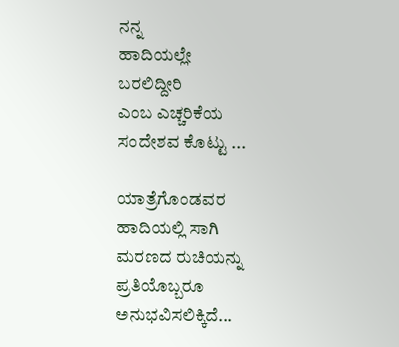ನನ್ನ
ಹಾದಿಯಲ್ಲೇ
ಬರಲಿದ್ದೀರಿ
ಎಂಬ ಎಚ್ಚರಿಕೆಯ
ಸಂದೇಶವ ಕೊಟ್ಟು ...

ಯಾತ್ರೆಗೊಂಡವರ
ಹಾದಿಯಲ್ಲಿ ಸಾಗಿ
ಮರಣದ ರುಚಿಯನ್ನು
ಪ್ರತಿಯೊಬ್ಬರೂ
ಅನುಭವಿಸಲಿಕ್ಕಿದೆ...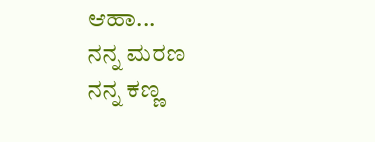ಆಹಾ...
ನನ್ನ ಮರಣ
ನನ್ನ ಕಣ್ಣ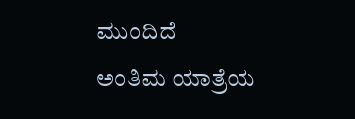ಮುಂದಿದೆ
ಅಂತಿಮ ಯಾತ್ರೆಯ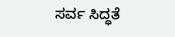ಸರ್ವ ಸಿದ್ಧತೆ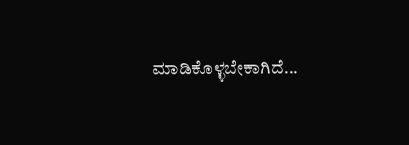ಮಾಡಿಕೊಳ್ಳಬೇಕಾಗಿದೆ...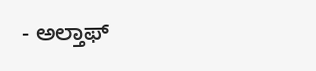- ಅಲ್ತಾಫ್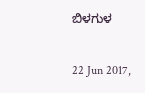ಬಿಳಗುಳ

22 Jun 2017,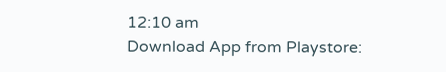12:10 am
Download App from Playstore: